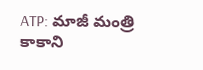ATP: మాజీ మంత్రి కాకాని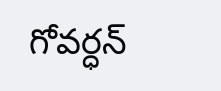గోవర్ధన్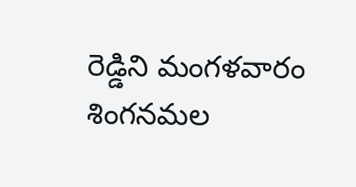రెడ్డిని మంగళవారం శింగనమల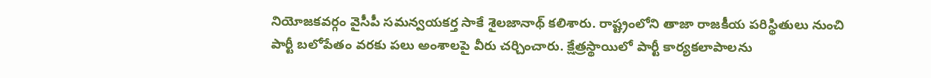నియోజకవర్గం వైసీపీ సమన్వయకర్త సాకే శైలజానాథ్ కలిశారు. రాష్ట్రంలోని తాజా రాజకీయ పరిస్థితులు నుంచి పార్టీ బలోపేతం వరకు పలు అంశాలపై వీరు చర్చించారు. క్షేత్రస్థాయిలో పార్టీ కార్యకలాపాలను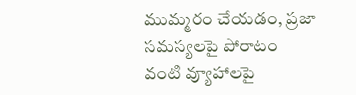ముమ్మరం చేయడం, ప్రజా సమస్యలపై పోరాటం వంటి వ్యూహాలపై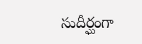సుదీర్ఘంగా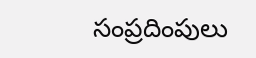సంప్రదింపులు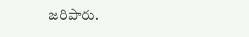జరిపారు.